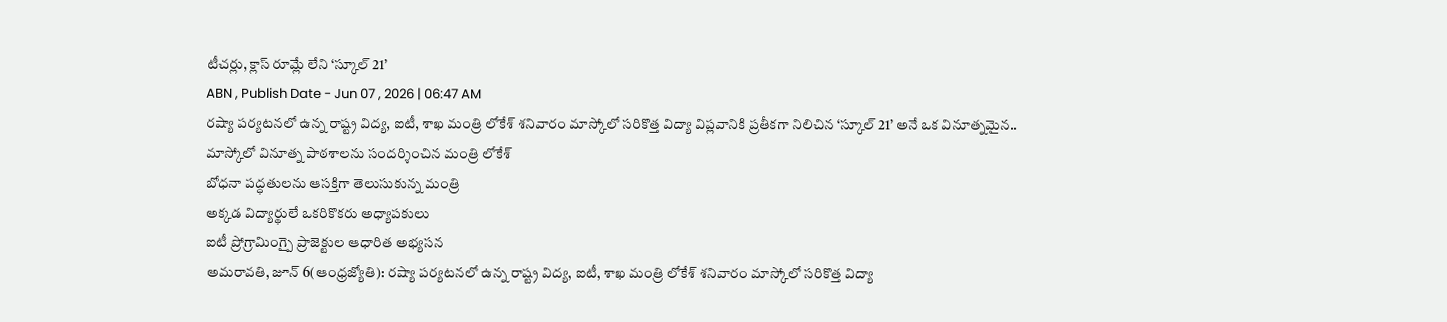టీచర్లు, క్లాస్ రూమ్లే లేని ‘స్కూల్ 21’
ABN , Publish Date - Jun 07 , 2026 | 06:47 AM
రష్యా పర్యటనలో ఉన్న రాష్ట్ర విద్య, ఐటీ, శాఖ మంత్రి లోకేశ్ శనివారం మాస్కోలో సరికొత్త విద్యా విప్లవానికి ప్రతీకగా నిలిచిన ‘స్కూల్ 21’ అనే ఒక వినూత్నమైన..
మాస్కోలో వినూత్న పాఠశాలను సందర్శించిన మంత్రి లోకేశ్
బోధనా పద్ధతులను ఆసక్తిగా తెలుసుకున్న మంత్రి
అక్కడ విద్యార్థులే ఒకరికొకరు అధ్యాపకులు
ఐటీ ప్రోగ్రామింగ్పై ప్రాజెక్టుల ఆధారిత అభ్యసన
అమరావతి, జూన్ 6(ఆంధ్రజ్యోతి): రష్యా పర్యటనలో ఉన్న రాష్ట్ర విద్య, ఐటీ, శాఖ మంత్రి లోకేశ్ శనివారం మాస్కోలో సరికొత్త విద్యా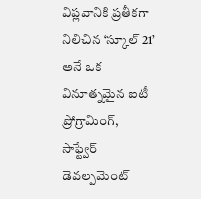విప్లవానికి ప్రతీకగా నిలిచిన ‘స్కూల్ 21’ అనే ఒక వినూత్నమైన ఐటీ ప్రోగ్రామింగ్, సాఫ్ట్వేర్ డెవల్పమెంట్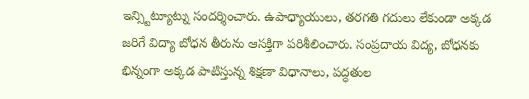ఇన్స్టిట్యూట్ను సందర్శించారు. ఉపాధ్యాయులు, తరగతి గదులు లేకుండా అక్కడ జరిగే విద్యా బోధన తీరును ఆసక్తిగా పరిశీలించారు. సంప్రదాయ విద్య, బోధనకు భిన్నంగా అక్కడ పాటిస్తున్న శిక్షణా విధానాలు, పద్ధతుల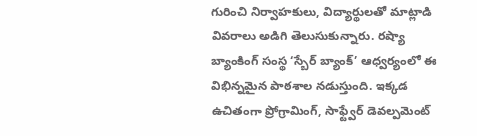గురించి నిర్వాహకులు, విద్యార్థులతో మాట్లాడి వివరాలు అడిగి తెలుసుకున్నారు. రష్యా బ్యాంకింగ్ సంస్థ ‘స్బేర్ బ్యాంక్’ ఆధ్వర్యంలో ఈ విభిన్నమైన పాఠశాల నడుస్తుంది. ఇక్కడ ఉచితంగా ప్రోగ్రామింగ్, సాఫ్ట్వేర్ డెవల్పమెంట్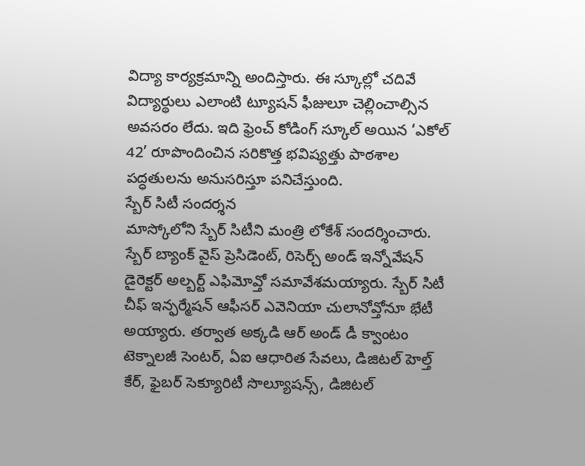విద్యా కార్యక్రమాన్ని అందిస్తారు. ఈ స్కూల్లో చదివే విద్యార్థులు ఎలాంటి ట్యూషన్ ఫీజులూ చెల్లించాల్సిన అవసరం లేదు. ఇది ఫ్రెంచ్ కోడింగ్ స్కూల్ అయిన ‘ఎకోల్ 42’ రూపొందించిన సరికొత్త భవిష్యత్తు పాఠశాల పద్ధతులను అనుసరిస్తూ పనిచేస్తుంది.
స్బేర్ సిటీ సందర్శన
మాస్కోలోని స్బేర్ సిటీని మంత్రి లోకేశ్ సందర్శించారు. స్బేర్ బ్యాంక్ వైస్ ప్రెసిడెంట్, రిసెర్చ్ అండ్ ఇన్నోవేషన్ డైరెక్టర్ అల్బర్ట్ ఎఫిమోవ్తో సమావేశమయ్యారు. స్బేర్ సిటీ చీఫ్ ఇన్ఫర్మేషన్ ఆఫీసర్ ఎవెనియా చులానోవ్తోనూ భేటీ అయ్యారు. తర్వాత అక్కడి ఆర్ అండ్ డీ క్వాంటం టెక్నాలజీ సెంటర్, ఏఐ ఆధారిత సేవలు, డిజిటల్ హెల్త్ కేర్, ఫైబర్ సెక్యూరిటీ సొల్యూషన్స్, డిజిటల్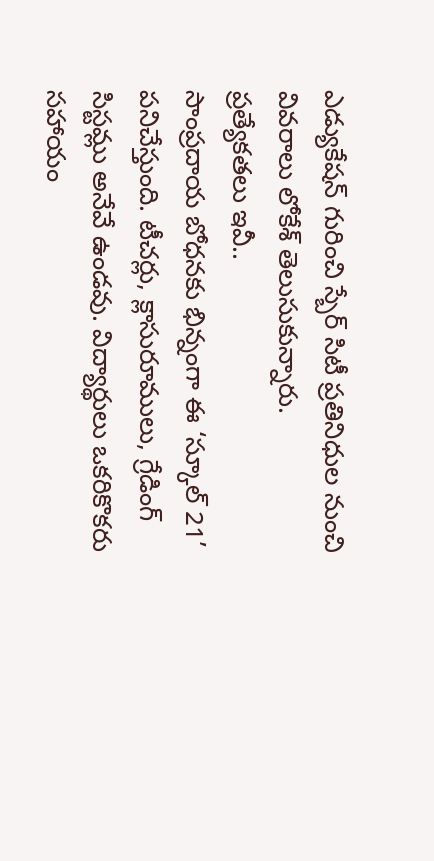ఎడ్యుకేషన్ గురించి స్బేర్ సిటీ ప్రతినిధుల నుంచి వివరాలు లోకేశ్ తెలుసుకున్నారు.
ప్రత్యేకతలు ఇవీ..
సాంప్రదాయ బోధనకు భిన్నంగా ఈ ‘స్కూల్ 21’ పనిచేస్తుంది. టీచర్లు, క్లాసురూములు, గ్రేడింగ్ సిస్టమ్లు అనేవే ఉండవు. విద్యార్థులు ఒకరికొకరు సహాయం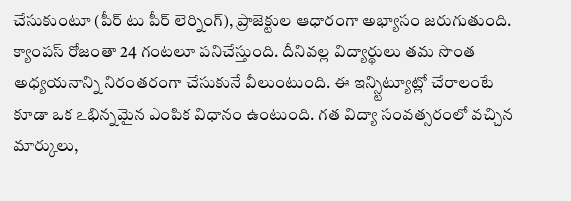చేసుకుంటూ (పీర్ టు పీర్ లెర్నింగ్), ప్రాజెక్టుల ఆధారంగా అభ్యాసం జరుగుతుంది. క్యాంపస్ రోజంతా 24 గంటలూ పనిచేస్తుంది. దీనివల్ల విద్యార్థులు తమ సొంత అధ్యయనాన్ని నిరంతరంగా చేసుకునే వీలుంటుంది. ఈ ఇన్స్టిట్యూట్లో చేరాలంటే కూడా ఒక ఽభిన్నమైన ఎంపిక విధానం ఉంటుంది. గత విద్యా సంవత్సరంలో వచ్చిన మార్కులు,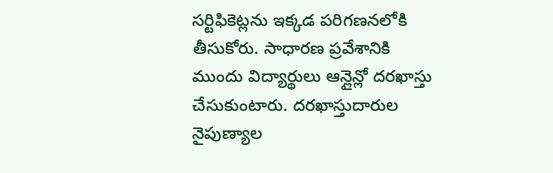సర్టిఫికెట్లను ఇక్కడ పరిగణనలోకి తీసుకోరు. సాధారణ ప్రవేశానికి ముందు విద్యార్థులు ఆన్లైన్లో దరఖాస్తు చేసుకుంటారు. దరఖాస్తుదారుల నైపుణ్యాల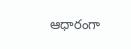ఆధారంగా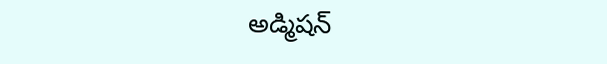అడ్మిషన్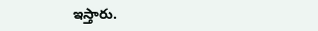ఇస్తారు.